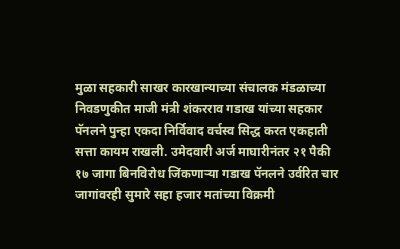मुळा सहकारी साखर कारखान्याच्या संचालक मंडळाच्या निवडणुकीत माजी मंत्री शंकरराव गडाख यांच्या सहकार पॅनलने पुन्हा एकदा निर्विवाद वर्चस्व सिद्ध करत एकहाती सत्ता कायम राखली. उमेदवारी अर्ज माघारीनंतर २१ पैकी १७ जागा बिनविरोध जिंकणाऱ्या गडाख पॅनलने उर्वरित चार जागांवरही सुमारे सहा हजार मतांच्या विक्रमी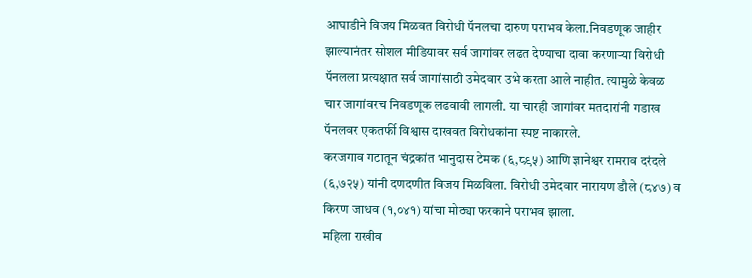आघाडीने विजय मिळवत विरोधी पॅनलचा दारुण पराभव केला.निवडणूक जाहीर झाल्यानंतर सोशल मीडियावर सर्व जागांवर लढत देण्याचा दावा करणाऱ्या विरोधी पॅनलला प्रत्यक्षात सर्व जागांसाठी उमेदवार उभे करता आले नाहीत. त्यामुळे केवळ चार जागांवरच निवडणूक लढवावी लागली. या चारही जागांवर मतदारांनी गडाख पॅनलवर एकतर्फी विश्वास दाखवत विरोधकांना स्पष्ट नाकारले.
करजगाव गटातून चंद्रकांत भानुदास टेमक (६,८९५) आणि ज्ञानेश्वर रामराव दरंदले (६,७२५) यांनी दणदणीत विजय मिळविला. विरोधी उमेदवार नारायण डौले (८४७) व किरण जाधव (१,०४१) यांचा मोठ्या फरकाने पराभव झाला.
महिला राखीव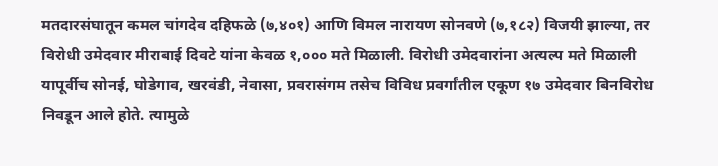मतदारसंघातून कमल चांगदेव दहिफळे (७,४०१) आणि विमल नारायण सोनवणे (७,१८२) विजयी झाल्या, तर विरोधी उमेदवार मीराबाई दिवटे यांना केवळ १,००० मते मिळाली. विरोधी उमेदवारांना अत्यल्प मते मिळाली
यापूर्वीच सोनई, घोडेगाव, खरवंडी, नेवासा, प्रवरासंगम तसेच विविध प्रवर्गांतील एकूण १७ उमेदवार बिनविरोध निवडून आले होते. त्यामुळे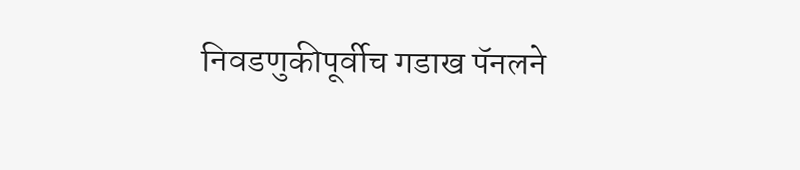निवडणुकीपूर्वीच गडाख पॅनलने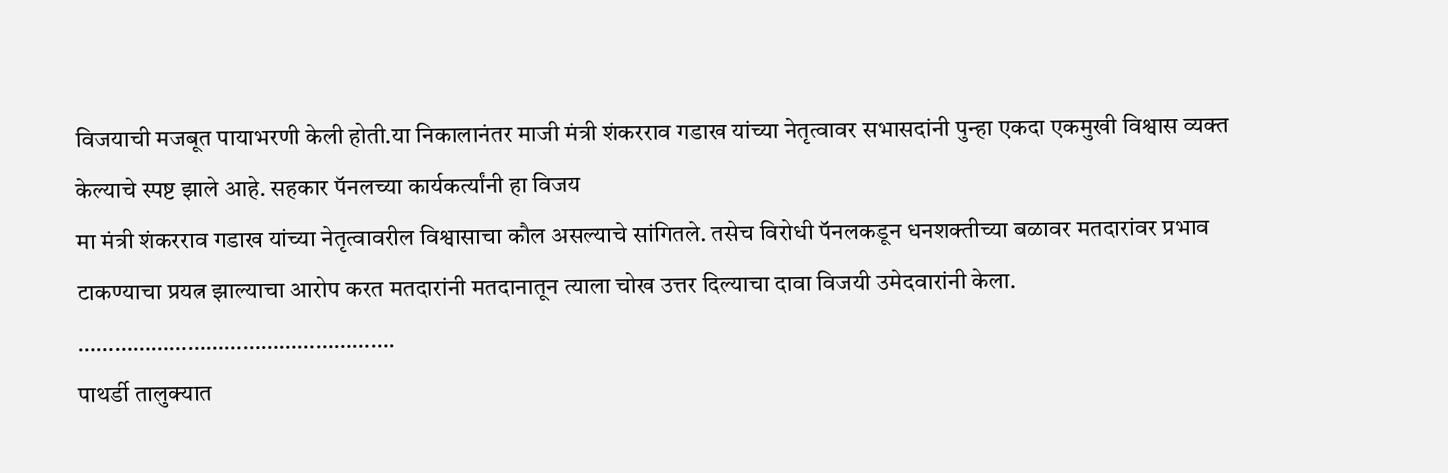विजयाची मजबूत पायाभरणी केली होती.या निकालानंतर माजी मंत्री शंकरराव गडाख यांच्या नेतृत्वावर सभासदांनी पुन्हा एकदा एकमुखी विश्वास व्यक्त केल्याचे स्पष्ट झाले आहे. सहकार पॅनलच्या कार्यकर्त्यांनी हा विजय
मा मंत्री शंकरराव गडाख यांच्या नेतृत्वावरील विश्वासाचा कौल असल्याचे सांगितले. तसेच विरोधी पॅनलकडून धनशक्तीच्या बळावर मतदारांवर प्रभाव टाकण्याचा प्रयत्न झाल्याचा आरोप करत मतदारांनी मतदानातून त्याला चोख उत्तर दिल्याचा दावा विजयी उमेदवारांनी केला.
…………………………………………….
पाथर्डी तालुक्यात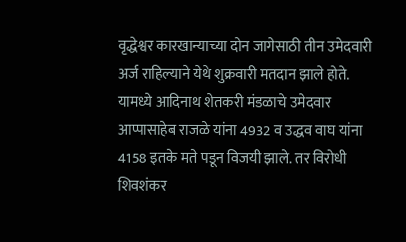वृद्धेश्वर कारखान्याच्या दोन जागेसाठी तीन उमेदवारी अर्ज राहिल्याने येथे शुक्रवारी मतदान झाले होते. यामध्ये आदिनाथ शेतकरी मंडळाचे उमेदवार आप्पासाहेब राजळे यांना 4932 व उद्धव वाघ यांना 4158 इतके मते पडून विजयी झाले. तर विरोधी शिवशंकर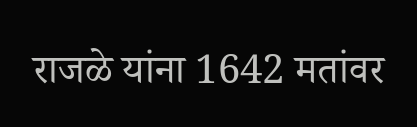राजळे यांना 1642 मतांवर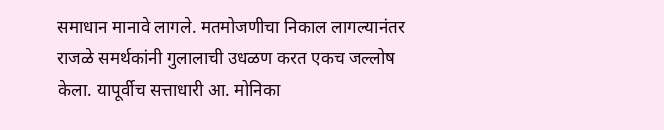समाधान मानावे लागले. मतमोजणीचा निकाल लागल्यानंतर राजळे समर्थकांनी गुलालाची उधळण करत एकच जल्लोष केला. यापूर्वीच सत्ताधारी आ. मोनिका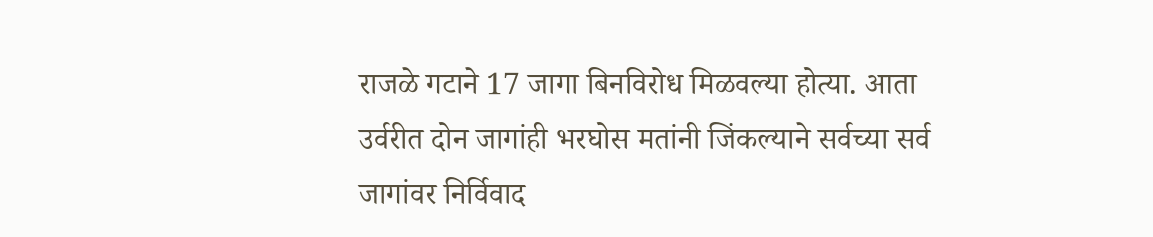राजळे गटाने 17 जागा बिनविरोध मिळवल्या होत्या. आता उर्वरीत दोन जागांही भरघोस मतांनी जिंकल्याने सर्वच्या सर्व जागांवर निर्विवाद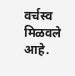वर्चस्व मिळवले आहे.